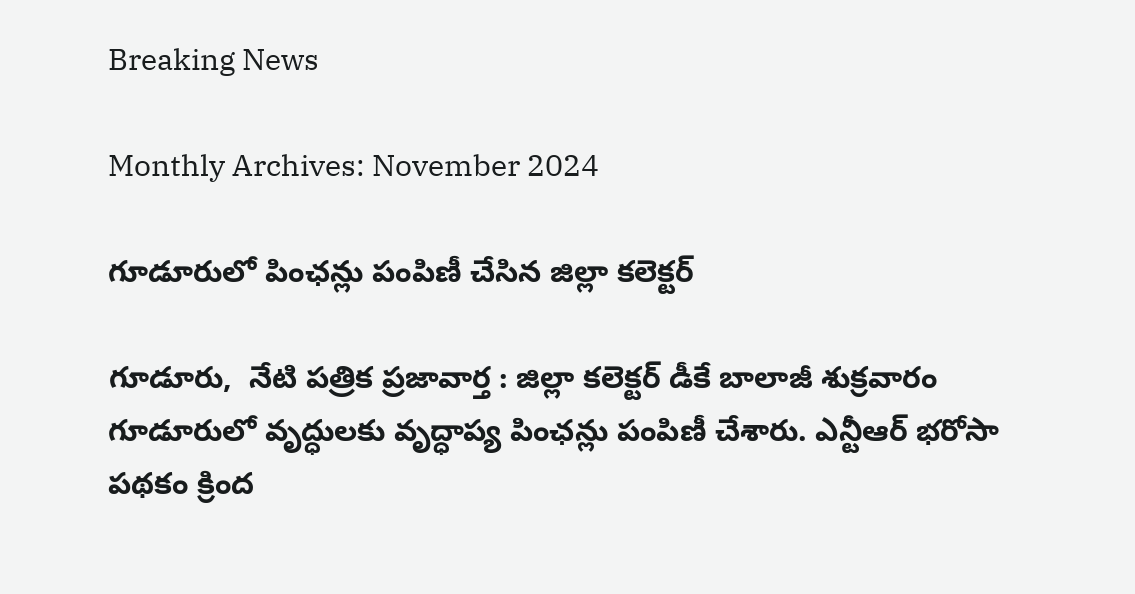Breaking News

Monthly Archives: November 2024

గూడూరులో పింఛన్లు పంపిణీ చేసిన జిల్లా కలెక్టర్

గూడూరు,  నేటి పత్రిక ప్రజావార్త : జిల్లా కలెక్టర్ డీకే బాలాజీ శుక్రవారం గూడూరులో వృద్ధులకు వృద్ధాప్య పింఛన్లు పంపిణీ చేశారు. ఎన్టీఆర్ భరోసా పథకం క్రింద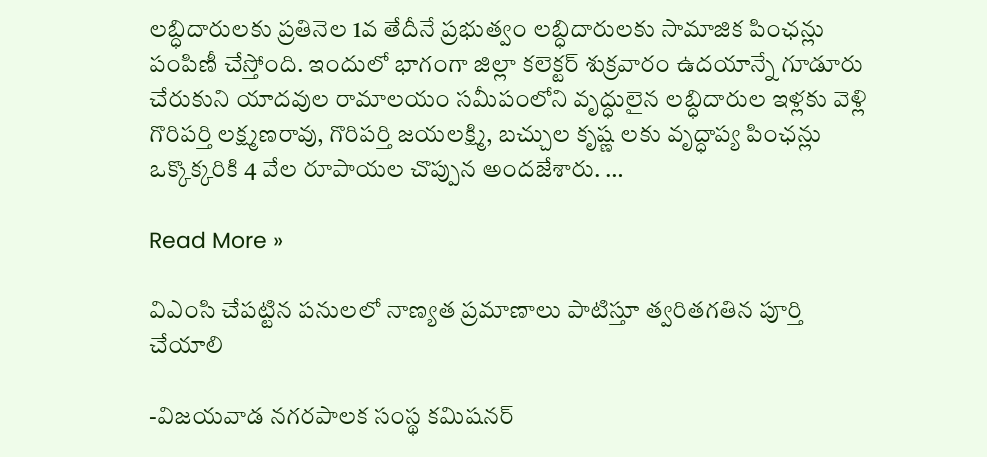లబ్ధిదారులకు ప్రతినెల 1వ తేదీనే ప్రభుత్వం లబ్ధిదారులకు సామాజిక పింఛన్లు పంపిణీ చేస్తోంది. ఇందులో భాగంగా జిల్లా కలెక్టర్ శుక్రవారం ఉదయాన్నే గూడూరు చేరుకుని యాదవుల రామాలయం సమీపంలోని వృద్ధులైన లబ్ధిదారుల ఇళ్లకు వెళ్లి గొరిపర్తి లక్ష్మణరావు, గొరిపర్తి జయలక్ష్మి, బచ్చుల కృష్ణ లకు వృద్ధాప్య పింఛన్లు ఒక్కొక్కరికి 4 వేల రూపాయల చొప్పున అందజేశారు. …

Read More »

విఎంసి చేపట్టిన పనులలో నాణ్యత ప్రమాణాలు పాటిస్తూ త్వరితగతిన పూర్తి చేయాలి

-విజయవాడ నగరపాలక సంస్థ కమిషనర్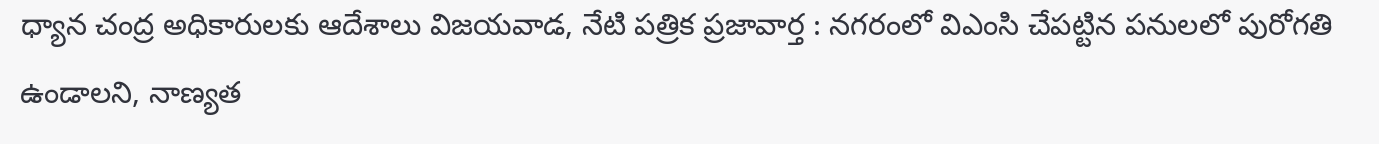ధ్యాన చంద్ర అధికారులకు ఆదేశాలు విజయవాడ, నేటి పత్రిక ప్రజావార్త : నగరంలో విఎంసి చేపట్టిన పనులలో పురోగతి ఉండాలని, నాణ్యత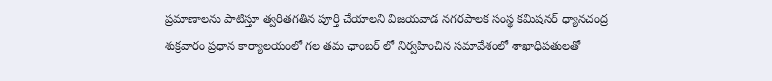ప్రమాణాలను పాటిస్తూ త్వరితగతిన పూర్తి చేయాలని విజయవాడ నగరపాలక సంస్థ కమిషనర్ ధ్యానచంద్ర శుక్రవారం ప్రధాన కార్యాలయంలో గల తమ ఛాంబర్ లో నిర్వహించిన సమావేశంలో శాఖాధిపతులతో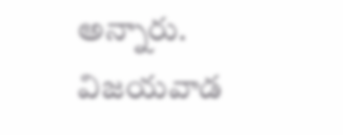అన్నారు. విజయవాడ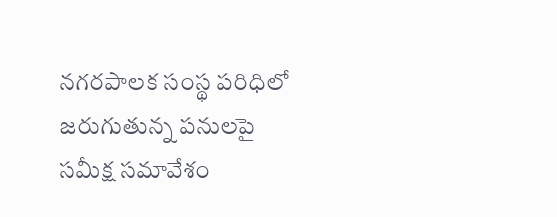నగరపాలక సంస్థ పరిధిలో జరుగుతున్న పనులపై సమీక్ష సమావేశం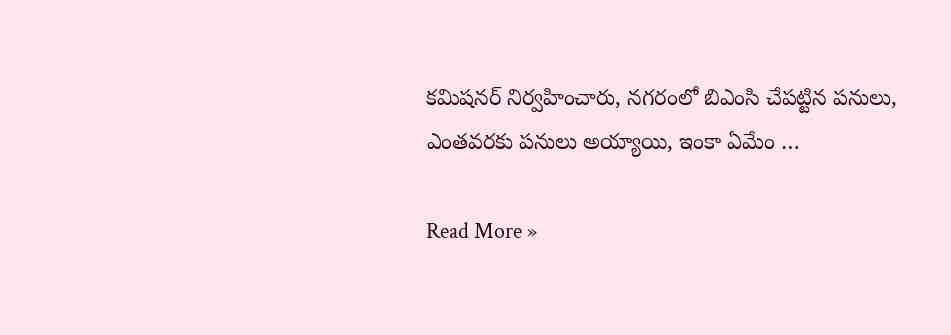కమిషనర్ నిర్వహించారు, నగరంలో బిఎంసి చేపట్టిన పనులు, ఎంతవరకు పనులు అయ్యాయి, ఇంకా ఏమేం …

Read More »